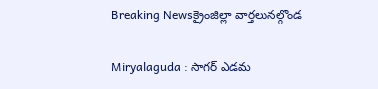Breaking Newsక్రైంజిల్లా వార్తలునల్గొండ

Miryalaguda : సాగర్ ఎడమ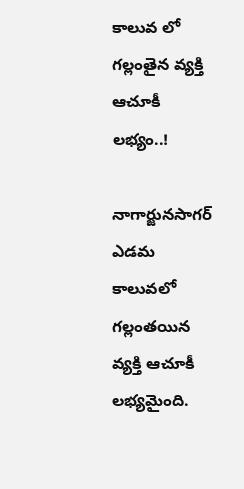కాలువ లో గల్లంతైన వ్యక్తి ఆచూకీ లభ్యం..!

నాగార్జునసాగర్ ఎడమ కాలువలో గల్లంతయిన వ్యక్తి ఆచూకీ లభ్యమైంది.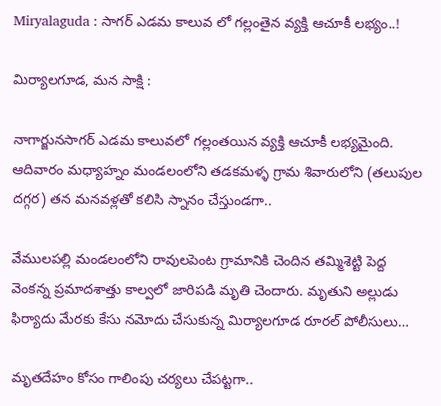Miryalaguda : సాగర్ ఎడమ కాలువ లో గల్లంతైన వ్యక్తి ఆచూకీ లభ్యం..!

మిర్యాలగూడ, మన సాక్షి :

నాగార్జునసాగర్ ఎడమ కాలువలో గల్లంతయిన వ్యక్తి ఆచూకీ లభ్యమైంది. ఆదివారం మధ్యాహ్నం మండలంలోని తడకమళ్ళ గ్రామ శివారులోని (తలుపుల దగ్గర) తన మనవళ్లతో కలిసి స్నానం చేస్తుండగా..

వేములపల్లి మండలంలోని రావులపెంట గ్రామానికి చెందిన తమ్మిశెట్టి పెద్ద వెంకన్న ప్రమాదశాత్తు కాల్వలో జారిపడి మృతి చెందారు. మృతుని అల్లుడు ఫిర్యాదు మేరకు కేసు నమోదు చేసుకున్న మిర్యాలగూడ రూరల్ పోలీసులు…

మృతదేహం కోసం గాలింపు చర్యలు చేపట్టగా..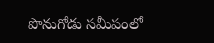పొనుగోడు సమీపంలో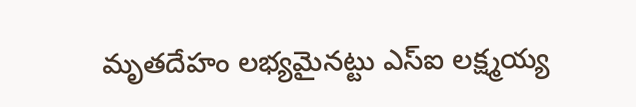మృతదేహం లభ్యమైనట్టు ఎస్ఐ లక్ష్మయ్య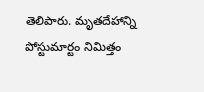తెలిపారు. మృతదేహాన్ని పోస్టుమార్టం నిమిత్తం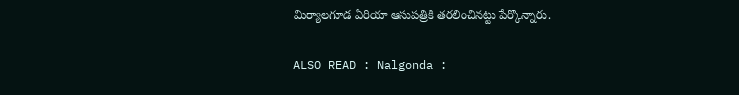మిర్యాలగూడ ఏరియా ఆసుపత్రికి తరలించినట్టు పేర్కొన్నారు.

ALSO READ : Nalgonda :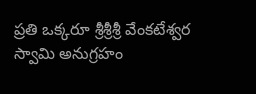ప్రతి ఒక్కరూ శ్రీశ్రీశ్రీ వేంకటేశ్వర స్వామి అనుగ్రహం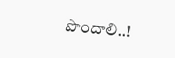పొందాలి..!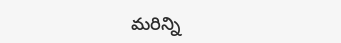మరిన్ని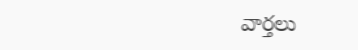వార్తలు